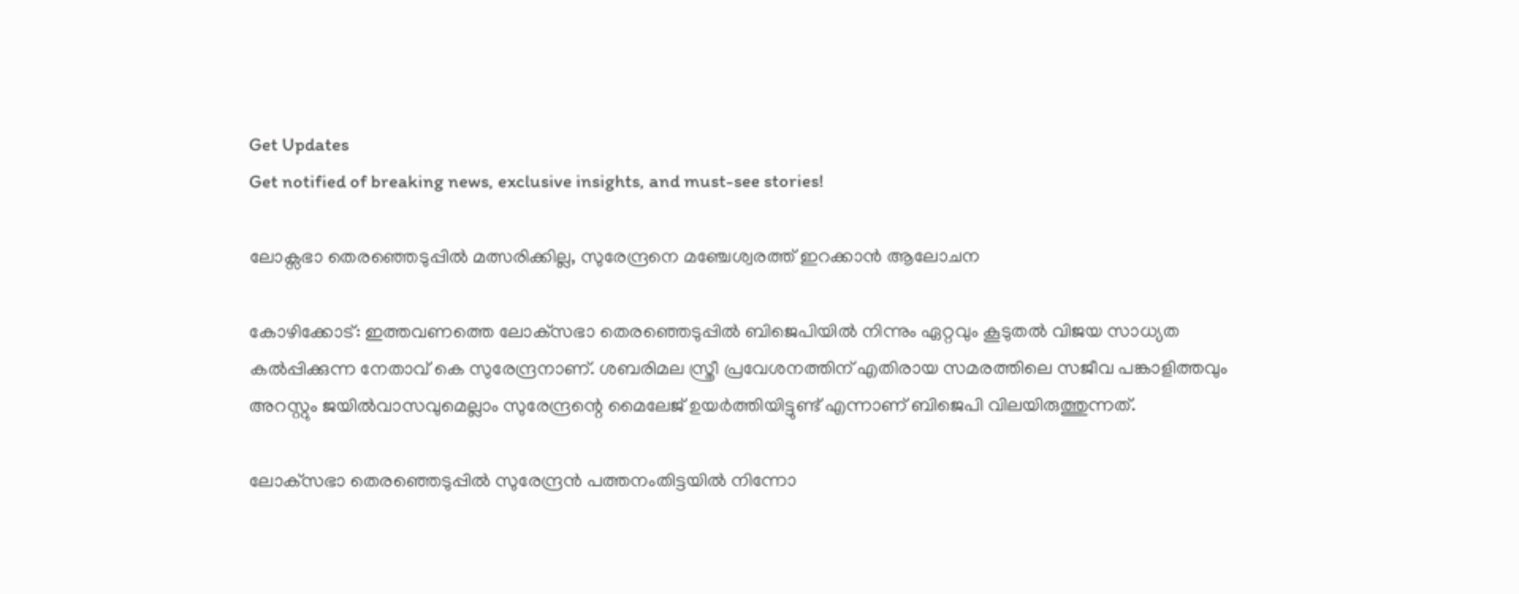Get Updates
Get notified of breaking news, exclusive insights, and must-see stories!

ലോക്സഭാ തെരഞ്ഞെടുപ്പിൽ മത്സരിക്കില്ല, സുരേന്ദ്രനെ മഞ്ചേശ്വരത്ത് ഇറക്കാൻ ആലോചന

കോഴിക്കോട്: ഇത്തവണത്തെ ലോക്‌സഭാ തെരഞ്ഞെടുപ്പില്‍ ബിജെപിയില്‍ നിന്നും ഏറ്റവും കൂടുതല്‍ വിജയ സാധ്യത കല്‍പ്പിക്കുന്ന നേതാവ് കെ സുരേന്ദ്രനാണ്. ശബരിമല സ്ത്രീ പ്രവേശനത്തിന് എതിരായ സമരത്തിലെ സജീവ പങ്കാളിത്തവും അറസ്റ്റും ജയില്‍വാസവുമെല്ലാം സുരേന്ദ്രന്റെ മൈലേജ് ഉയര്‍ത്തിയിട്ടുണ്ട് എന്നാണ് ബിജെപി വിലയിരുത്തുന്നത്.

ലോക്‌സഭാ തെരഞ്ഞെടുപ്പില്‍ സുരേന്ദ്രന്‍ പത്തനംതിട്ടയില്‍ നിന്നോ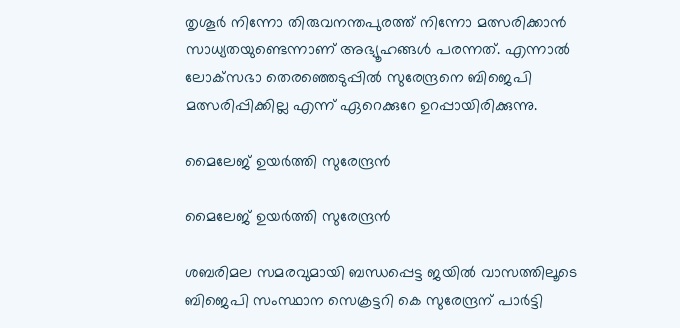തൃശൂര്‍ നിന്നോ തിരുവനന്തപുരത്ത് നിന്നോ മത്സരിക്കാന്‍ സാധ്യതയുണ്ടെന്നാണ് അഭ്യൂഹങ്ങള്‍ പരന്നത്. എന്നാല്‍ ലോക്‌സഭാ തെരഞ്ഞെടുപ്പില്‍ സുരേന്ദ്രനെ ബിജെപി മത്സരിപ്പിക്കില്ല എന്ന് ഏറെക്കുറേ ഉറപ്പായിരിക്കുന്നു.

മൈലേജ് ഉയർത്തി സുരേന്ദ്രൻ

മൈലേജ് ഉയർത്തി സുരേന്ദ്രൻ

ശബരിമല സമരവുമായി ബന്ധപ്പെട്ട ജയില്‍ വാസത്തിലൂടെ ബിജെപി സംസ്ഥാന സെക്രട്ടറി കെ സുരേന്ദ്രന് പാര്‍ട്ടി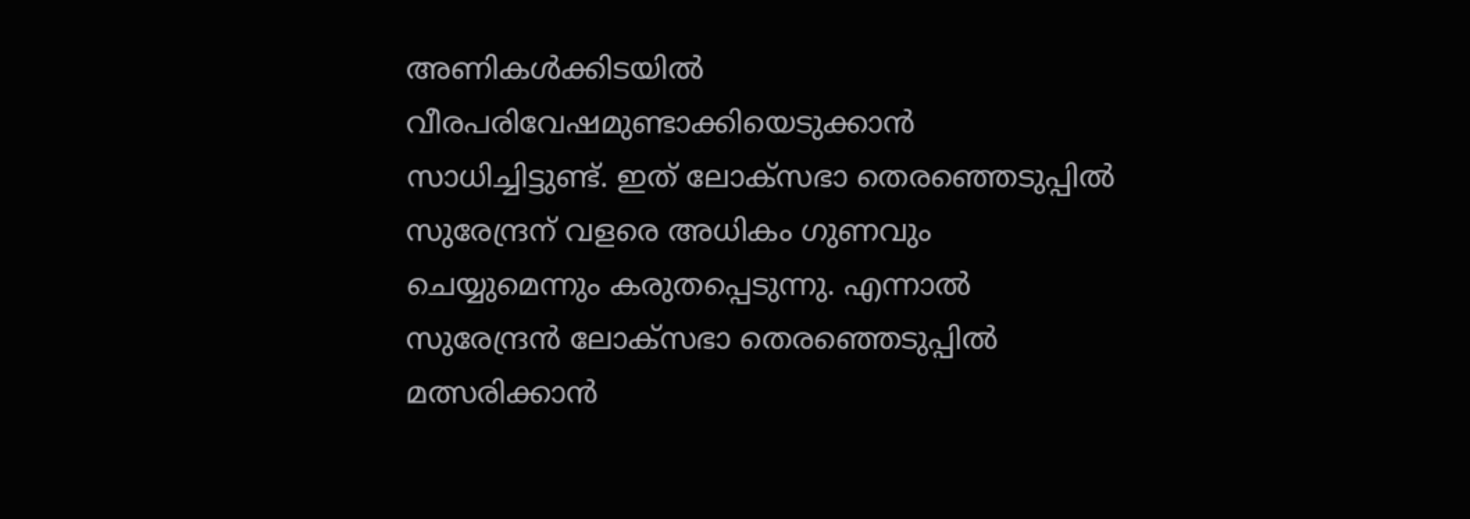അണികള്‍ക്കിടയില്‍ വീരപരിവേഷമുണ്ടാക്കിയെടുക്കാന്‍ സാധിച്ചിട്ടുണ്ട്. ഇത് ലോക്‌സഭാ തെരഞ്ഞെടുപ്പില്‍ സുരേന്ദ്രന് വളരെ അധികം ഗുണവും ചെയ്യുമെന്നും കരുതപ്പെടുന്നു. എന്നാല്‍ സുരേന്ദ്രന്‍ ലോക്‌സഭാ തെരഞ്ഞെടുപ്പില്‍ മത്സരിക്കാന്‍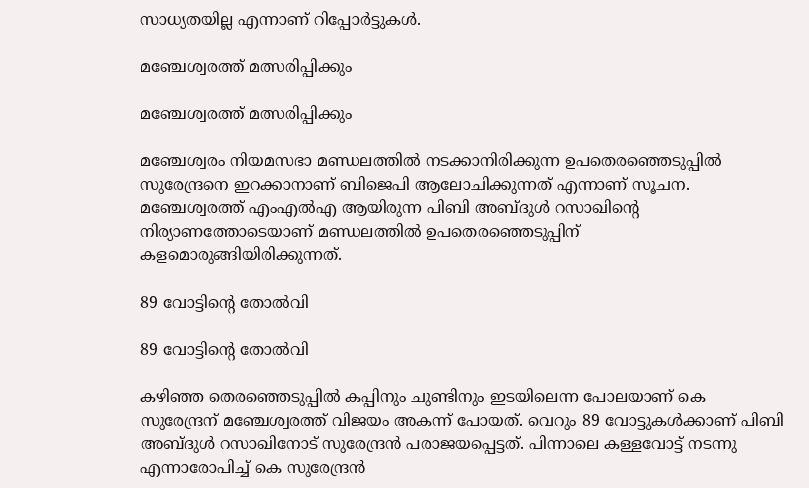സാധ്യതയില്ല എന്നാണ് റിപ്പോര്‍ട്ടുകള്‍.

മഞ്ചേശ്വരത്ത് മത്സരിപ്പിക്കും

മഞ്ചേശ്വരത്ത് മത്സരിപ്പിക്കും

മഞ്ചേശ്വരം നിയമസഭാ മണ്ഡലത്തില്‍ നടക്കാനിരിക്കുന്ന ഉപതെരഞ്ഞെടുപ്പില്‍ സുരേന്ദ്രനെ ഇറക്കാനാണ് ബിജെപി ആലോചിക്കുന്നത് എന്നാണ് സൂചന. മഞ്ചേശ്വരത്ത് എംഎല്‍എ ആയിരുന്ന പിബി അബ്ദുള്‍ റസാഖിന്റെ നിര്യാണത്തോടെയാണ് മണ്ഡലത്തില്‍ ഉപതെരഞ്ഞെടുപ്പിന് കളമൊരുങ്ങിയിരിക്കുന്നത്.

89 വോട്ടിന്റെ തോൽവി

89 വോട്ടിന്റെ തോൽവി

കഴിഞ്ഞ തെരഞ്ഞെടുപ്പില്‍ കപ്പിനും ചുണ്ടിനും ഇടയിലെന്ന പോലയാണ് കെ സുരേന്ദ്രന് മഞ്ചേശ്വരത്ത് വിജയം അകന്ന് പോയത്. വെറും 89 വോട്ടുകള്‍ക്കാണ് പിബി അബ്ദുള്‍ റസാഖിനോട് സുരേന്ദ്രന്‍ പരാജയപ്പെട്ടത്. പിന്നാലെ കള്ളവോട്ട് നടന്നു എന്നാരോപിച്ച് കെ സുരേന്ദ്രന്‍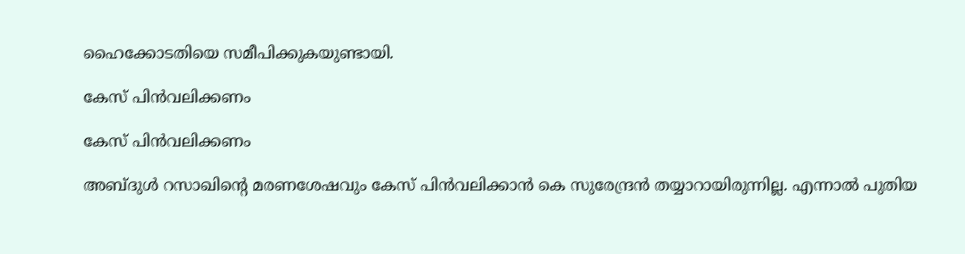ഹൈക്കോടതിയെ സമീപിക്കുകയുണ്ടായി.

കേസ് പിൻവലിക്കണം

കേസ് പിൻവലിക്കണം

അബ്ദുള്‍ റസാഖിന്റെ മരണശേഷവും കേസ് പിന്‍വലിക്കാന്‍ കെ സുരേന്ദ്രന്‍ തയ്യാറായിരുന്നില്ല. എന്നാല്‍ പുതിയ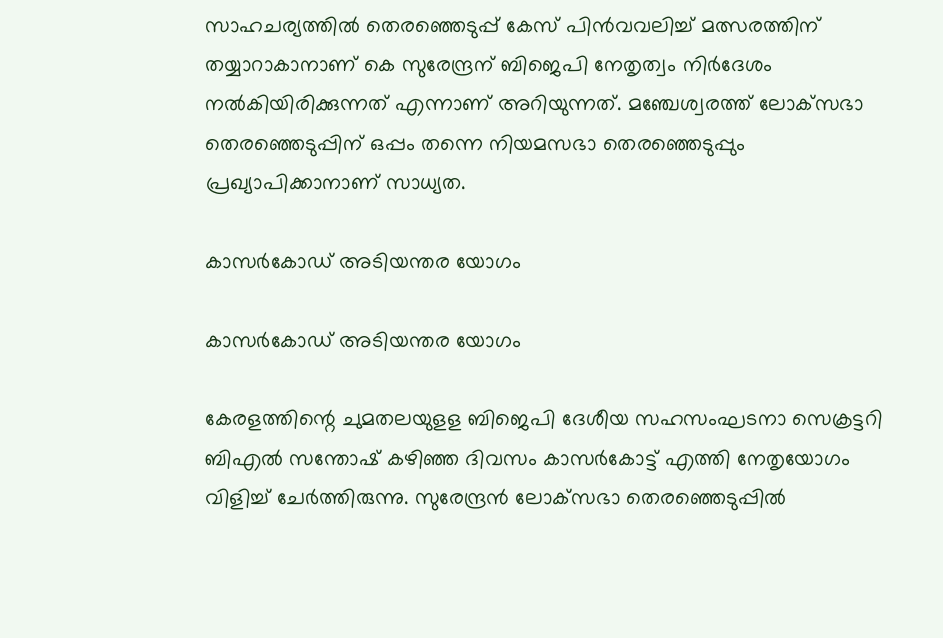സാഹചര്യത്തില്‍ തെരഞ്ഞെടുപ്പ് കേസ് പിന്‍വവലിച്ച് മത്സരത്തിന് തയ്യാറാകാനാണ് കെ സുരേന്ദ്രന് ബിജെപി നേതൃത്വം നിര്‍ദേശം നല്‍കിയിരിക്കുന്നത് എന്നാണ് അറിയുന്നത്. മഞ്ചേശ്വരത്ത് ലോക്‌സഭാ തെരഞ്ഞെടുപ്പിന് ഒപ്പം തന്നെ നിയമസഭാ തെരഞ്ഞെടുപ്പും പ്രഖ്യാപിക്കാനാണ് സാധ്യത.

കാസർകോഡ് അടിയന്തര യോഗം

കാസർകോഡ് അടിയന്തര യോഗം

കേരളത്തിന്റെ ചുമതലയുളള ബിജെപി ദേശീയ സഹസംഘടനാ സെക്രട്ടറി ബിഎല്‍ സന്തോഷ് കഴിഞ്ഞ ദിവസം കാസര്‍കോട്ട് എത്തി നേതൃയോഗം വിളിച്ച് ചേര്‍ത്തിരുന്നു. സുരേന്ദ്രന്‍ ലോക്‌സഭാ തെരഞ്ഞെടുപ്പില്‍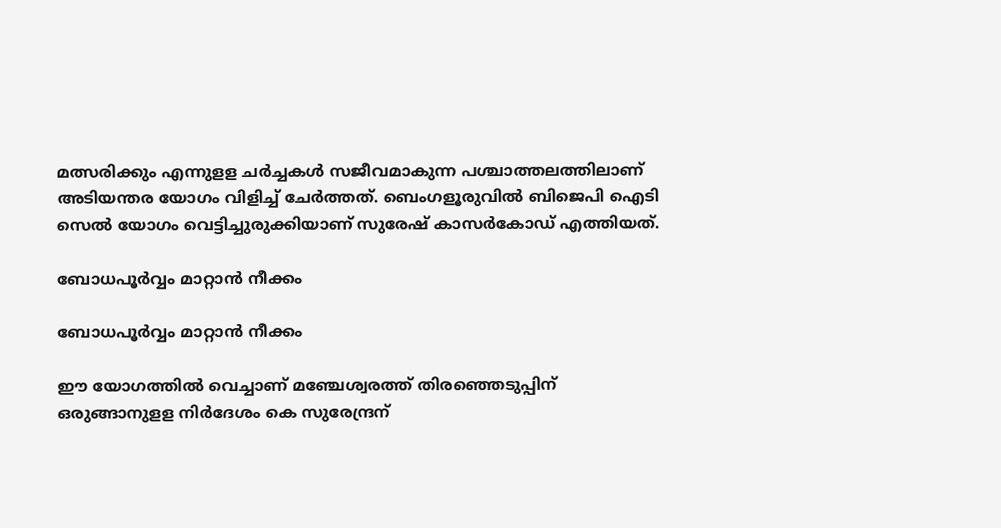മത്സരിക്കും എന്നുളള ചര്‍ച്ചകള്‍ സജീവമാകുന്ന പശ്ചാത്തലത്തിലാണ് അടിയന്തര യോഗം വിളിച്ച് ചേര്‍ത്തത്. ബെംഗളൂരുവില്‍ ബിജെപി ഐടി സെല്‍ യോഗം വെട്ടിച്ചുരുക്കിയാണ് സുരേഷ് കാസര്‍കോഡ് എത്തിയത്.

ബോധപൂർവ്വം മാറ്റാൻ നീക്കം

ബോധപൂർവ്വം മാറ്റാൻ നീക്കം

ഈ യോഗത്തില്‍ വെച്ചാണ് മഞ്ചേശ്വരത്ത് തിരഞ്ഞെടുപ്പിന് ഒരുങ്ങാനുളള നിര്‍ദേശം കെ സുരേന്ദ്രന്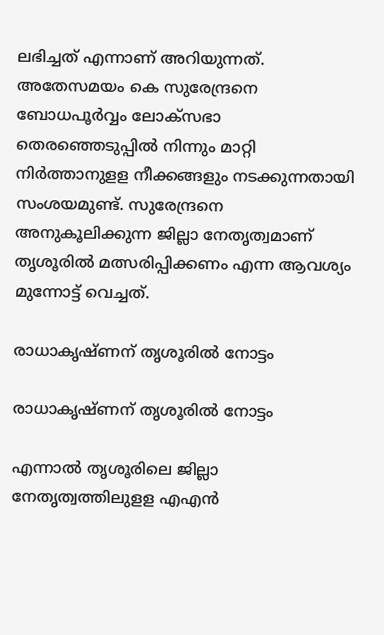ലഭിച്ചത് എന്നാണ് അറിയുന്നത്. അതേസമയം കെ സുരേന്ദ്രനെ ബോധപൂര്‍വ്വം ലോക്‌സഭാ തെരഞ്ഞെടുപ്പില്‍ നിന്നും മാറ്റി നിര്‍ത്താനുളള നീക്കങ്ങളും നടക്കുന്നതായി സംശയമുണ്ട്. സുരേന്ദ്രനെ അനുകൂലിക്കുന്ന ജില്ലാ നേതൃത്വമാണ് തൃശൂരില്‍ മത്സരിപ്പിക്കണം എന്ന ആവശ്യം മുന്നോട്ട് വെച്ചത്.

രാധാകൃഷ്ണന് തൃശൂരിൽ നോട്ടം

രാധാകൃഷ്ണന് തൃശൂരിൽ നോട്ടം

എന്നാല്‍ തൃശൂരിലെ ജില്ലാ നേതൃത്വത്തിലുളള എഎന്‍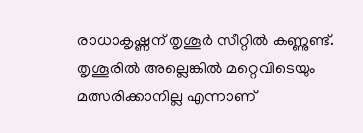രാധാകൃഷ്ണന് തൃശൂര്‍ സീറ്റില്‍ കണ്ണുണ്ട്. തൃശൂരില്‍ അല്ലെങ്കില്‍ മറ്റെവിടെയും മത്സരിക്കാനില്ല എന്നാണ്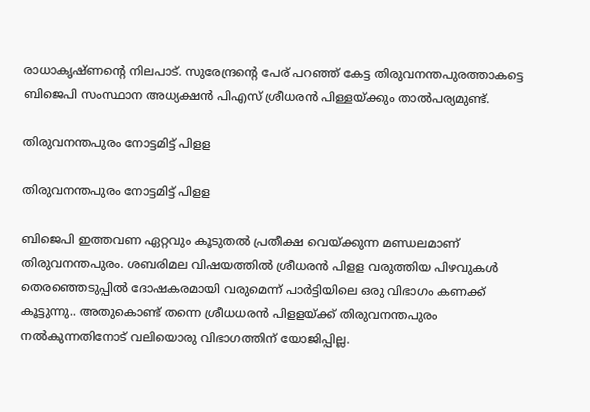രാധാകൃഷ്ണന്റെ നിലപാട്. സുരേന്ദ്രന്റെ പേര് പറഞ്ഞ് കേട്ട തിരുവനന്തപുരത്താകട്ടെ ബിജെപി സംസ്ഥാന അധ്യക്ഷന്‍ പിഎസ് ശ്രീധരന്‍ പിള്ളയ്ക്കും താല്‍പര്യമുണ്ട്.

തിരുവനന്തപുരം നോട്ടമിട്ട് പിളള

തിരുവനന്തപുരം നോട്ടമിട്ട് പിളള

ബിജെപി ഇത്തവണ ഏറ്റവും കൂടുതല്‍ പ്രതീക്ഷ വെയ്ക്കുന്ന മണ്ഡലമാണ് തിരുവനന്തപുരം. ശബരിമല വിഷയത്തില്‍ ശ്രീധരന്‍ പിളള വരുത്തിയ പിഴവുകള്‍ തെരഞ്ഞെടുപ്പില്‍ ദോഷകരമായി വരുമെന്ന് പാര്‍ട്ടിയിലെ ഒരു വിഭാഗം കണക്ക് കൂട്ടുന്നു.. അതുകൊണ്ട് തന്നെ ശ്രീധധരന്‍ പിളളയ്ക്ക് തിരുവനന്തപുരം നല്‍കുന്നതിനോട് വലിയൊരു വിഭാഗത്തിന് യോജിപ്പില്ല.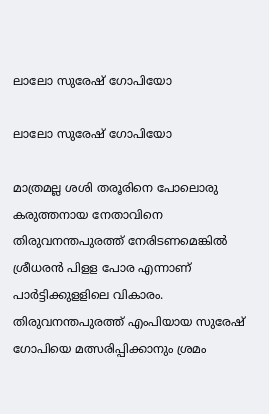ലാലോ സുരേഷ് ഗോപിയോ

ലാലോ സുരേഷ് ഗോപിയോ

മാത്രമല്ല ശശി തരൂരിനെ പോലൊരു കരുത്തനായ നേതാവിനെ തിരുവനന്തപുരത്ത് നേരിടണമെങ്കില്‍ ശ്രീധരന്‍ പിളള പോര എന്നാണ് പാര്‍ട്ടിക്കുളളിലെ വികാരം. തിരുവനന്തപുരത്ത് എംപിയായ സുരേഷ് ഗോപിയെ മത്സരിപ്പിക്കാനും ശ്രമം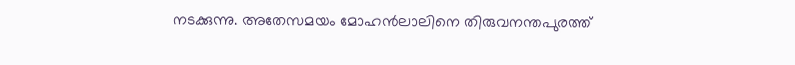നടക്കുന്നു. അതേസമയം മോഹന്‍ലാലിനെ തിരുവനന്തപുരത്ത്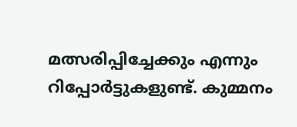മത്സരിപ്പിച്ചേക്കും എന്നും റിപ്പോര്‍ട്ടുകളുണ്ട്. കുമ്മനം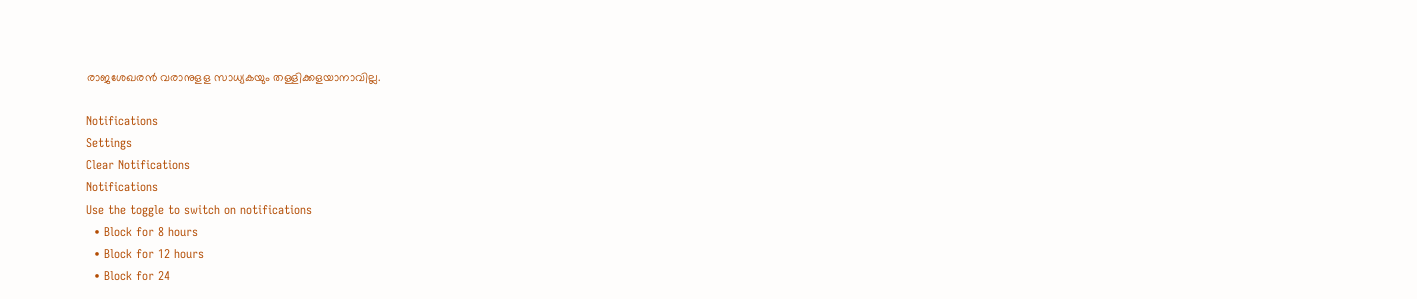രാജശേഖരന്‍ വരാനുളള സാധ്യകയും തള്ളിക്കളയാനാവില്ല.

Notifications
Settings
Clear Notifications
Notifications
Use the toggle to switch on notifications
  • Block for 8 hours
  • Block for 12 hours
  • Block for 24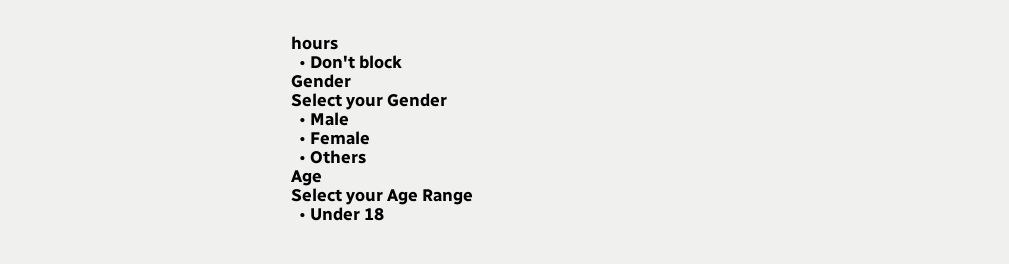hours
  • Don't block
Gender
Select your Gender
  • Male
  • Female
  • Others
Age
Select your Age Range
  • Under 18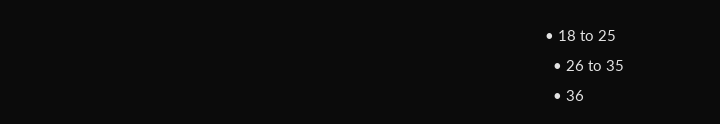• 18 to 25
  • 26 to 35
  • 36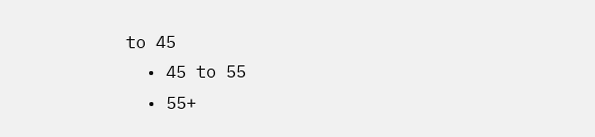to 45
  • 45 to 55
  • 55+